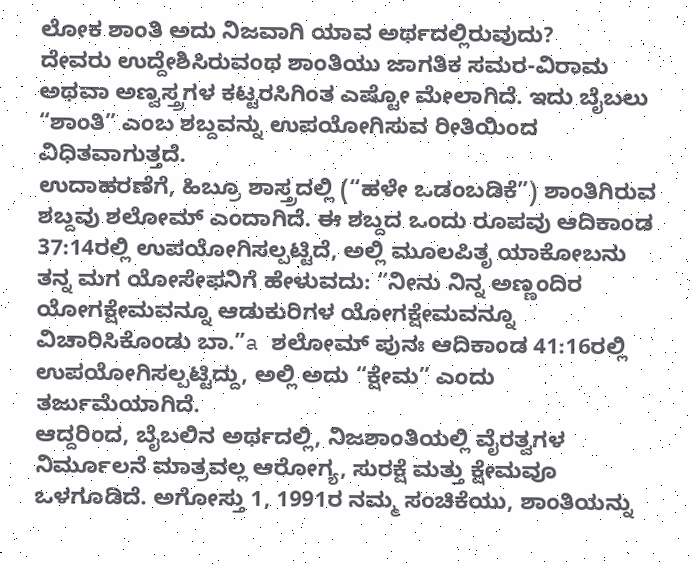ಲೋಕ ಶಾಂತಿ ಅದು ನಿಜವಾಗಿ ಯಾವ ಅರ್ಥದಲ್ಲಿರುವುದು?
ದೇವರು ಉದ್ದೇಶಿಸಿರುವಂಥ ಶಾಂತಿಯು ಜಾಗತಿಕ ಸಮರ-ವಿರಾಮ ಅಥವಾ ಅಣ್ವಸ್ತ್ರಗಳ ಕಟ್ಟರಸಿಗಿಂತ ಎಷ್ಟೋ ಮೇಲಾಗಿದೆ. ಇದು ಬೈಬಲು “ಶಾಂತಿ” ಎಂಬ ಶಬ್ದವನ್ನು ಉಪಯೋಗಿಸುವ ರೀತಿಯಿಂದ ವಿಧಿತವಾಗುತ್ತದೆ.
ಉದಾಹರಣೆಗೆ, ಹಿಬ್ರೂ ಶಾಸ್ತ್ರದಲ್ಲಿ (“ಹಳೇ ಒಡಂಬಡಿಕೆ”) ಶಾಂತಿಗಿರುವ ಶಬ್ದವು ಶಲೋಮ್ ಎಂದಾಗಿದೆ. ಈ ಶಬ್ದದ ಒಂದು ರೂಪವು ಆದಿಕಾಂಡ 37:14ರಲ್ಲಿ ಉಪಯೋಗಿಸಲ್ಪಟ್ಟಿದೆ, ಅಲ್ಲಿ ಮೂಲಪಿತೃ ಯಾಕೋಬನು ತನ್ನ ಮಗ ಯೋಸೇಫನಿಗೆ ಹೇಳುವದು: “ನೀನು ನಿನ್ನ ಅಣ್ಣಂದಿರ ಯೋಗಕ್ಷೇಮವನ್ನೂ ಆಡುಕುರಿಗಳ ಯೋಗಕ್ಷೇಮವನ್ನೂ ವಿಚಾರಿಸಿಕೊಂಡು ಬಾ.”a ಶಲೋಮ್ ಪುನಃ ಆದಿಕಾಂಡ 41:16ರಲ್ಲಿ ಉಪಯೋಗಿಸಲ್ಪಟ್ಟಿದ್ದು, ಅಲ್ಲಿ ಅದು “ಕ್ಷೇಮ” ಎಂದು ತರ್ಜುಮೆಯಾಗಿದೆ.
ಆದ್ದರಿಂದ, ಬೈಬಲಿನ ಅರ್ಥದಲ್ಲಿ, ನಿಜಶಾಂತಿಯಲ್ಲಿ ವೈರತ್ವಗಳ ನಿರ್ಮೂಲನೆ ಮಾತ್ರವಲ್ಲ ಆರೋಗ್ಯ, ಸುರಕ್ಷೆ ಮತ್ತು ಕ್ಷೇಮವೂ ಒಳಗೂಡಿದೆ. ಅಗೋಸ್ತು 1, 1991ರ ನಮ್ಮ ಸಂಚಿಕೆಯು, ಶಾಂತಿಯನ್ನು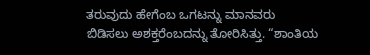ತರುವುದು ಹೇಗೆಂಬ ಒಗಟನ್ನು ಮಾನವರು ಬಿಡಿಸಲು ಅಶಕ್ತರೆಂಬದನ್ನು ತೋರಿಸಿತ್ತು. “ಶಾಂತಿಯ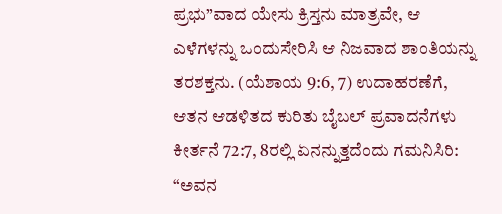ಪ್ರಭು”ವಾದ ಯೇಸು ಕ್ರಿಸ್ತನು ಮಾತ್ರವೇ, ಆ ಎಳೆಗಳನ್ನು ಒಂದುಸೇರಿಸಿ ಆ ನಿಜವಾದ ಶಾಂತಿಯನ್ನು ತರಶಕ್ತನು. (ಯೆಶಾಯ 9:6, 7) ಉದಾಹರಣೆಗೆ, ಆತನ ಆಡಳಿತದ ಕುರಿತು ಬೈಬಲ್ ಪ್ರವಾದನೆಗಳು ಕೀರ್ತನೆ 72:7, 8ರಲ್ಲಿ ಏನನ್ನುತ್ತದೆಂದು ಗಮನಿಸಿರಿ: “ಅವನ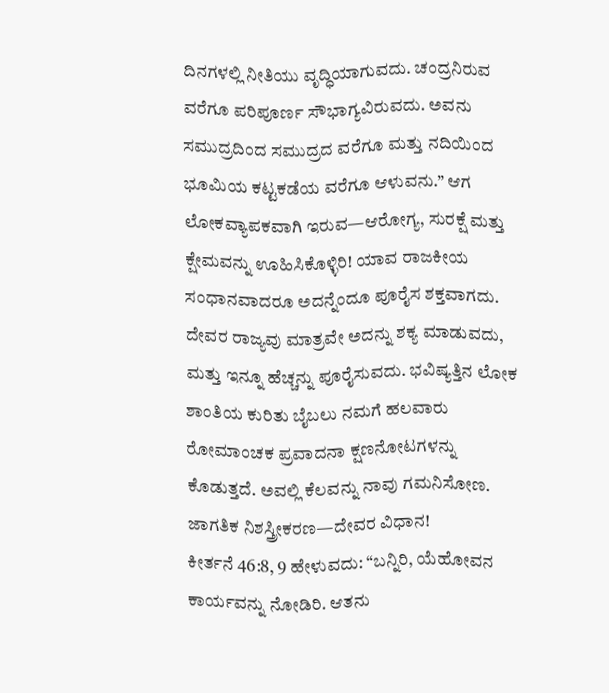ದಿನಗಳಲ್ಲಿ ನೀತಿಯು ವೃದ್ಧಿಯಾಗುವದು. ಚಂದ್ರನಿರುವ ವರೆಗೂ ಪರಿಪೂರ್ಣ ಸೌಭಾಗ್ಯವಿರುವದು. ಅವನು ಸಮುದ್ರದಿಂದ ಸಮುದ್ರದ ವರೆಗೂ ಮತ್ತು ನದಿಯಿಂದ ಭೂಮಿಯ ಕಟ್ಟಕಡೆಯ ವರೆಗೂ ಆಳುವನು.” ಆಗ ಲೋಕವ್ಯಾಪಕವಾಗಿ ಇರುವ—ಆರೋಗ್ಯ, ಸುರಕ್ಷೆ ಮತ್ತು ಕ್ಷೇಮವನ್ನು ಊಹಿಸಿಕೊಳ್ಳಿರಿ! ಯಾವ ರಾಜಕೀಯ ಸಂಧಾನವಾದರೂ ಅದನ್ನೆಂದೂ ಪೂರೈಸ ಶಕ್ತವಾಗದು. ದೇವರ ರಾಜ್ಯವು ಮಾತ್ರವೇ ಅದನ್ನು ಶಕ್ಯ ಮಾಡುವದು, ಮತ್ತು ಇನ್ನೂ ಹೆಚ್ಚನ್ನು ಪೂರೈಸುವದು. ಭವಿಷ್ಯತ್ತಿನ ಲೋಕ ಶಾಂತಿಯ ಕುರಿತು ಬೈಬಲು ನಮಗೆ ಹಲವಾರು ರೋಮಾಂಚಕ ಪ್ರವಾದನಾ ಕ್ಷಣನೋಟಗಳನ್ನು ಕೊಡುತ್ತದೆ. ಅವಲ್ಲಿ ಕೆಲವನ್ನು ನಾವು ಗಮನಿಸೋಣ.
ಜಾಗತಿಕ ನಿಶಸ್ತ್ರೀಕರಣ—ದೇವರ ವಿಧಾನ!
ಕೀರ್ತನೆ 46:8, 9 ಹೇಳುವದು: “ಬನ್ನಿರಿ, ಯೆಹೋವನ ಕಾರ್ಯವನ್ನು ನೋಡಿರಿ. ಆತನು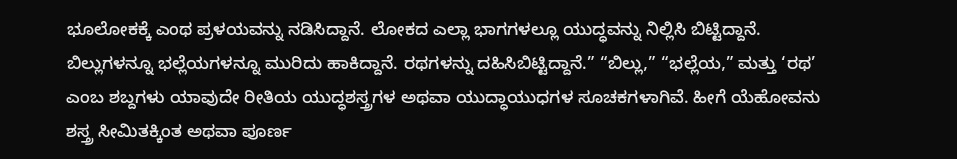ಭೂಲೋಕಕ್ಕೆ ಎಂಥ ಪ್ರಳಯವನ್ನು ನಡಿಸಿದ್ದಾನೆ. ಲೋಕದ ಎಲ್ಲಾ ಭಾಗಗಳಲ್ಲೂ ಯುದ್ಧವನ್ನು ನಿಲ್ಲಿಸಿ ಬಿಟ್ಟಿದ್ದಾನೆ. ಬಿಲ್ಲುಗಳನ್ನೂ ಭಲ್ಲೆಯಗಳನ್ನೂ ಮುರಿದು ಹಾಕಿದ್ದಾನೆ. ರಥಗಳನ್ನು ದಹಿಸಿಬಿಟ್ಟಿದ್ದಾನೆ.” “ಬಿಲ್ಲು,” “ಭಲ್ಲೆಯ,” ಮತ್ತು ‘ರಥ’ ಎಂಬ ಶಬ್ದಗಳು ಯಾವುದೇ ರೀತಿಯ ಯುದ್ಧಶಸ್ತ್ರಗಳ ಅಥವಾ ಯುದ್ಧಾಯುಧಗಳ ಸೂಚಕಗಳಾಗಿವೆ. ಹೀಗೆ ಯೆಹೋವನು ಶಸ್ತ್ರ ಸೀಮಿತಕ್ಕಿಂತ ಅಥವಾ ಪೂರ್ಣ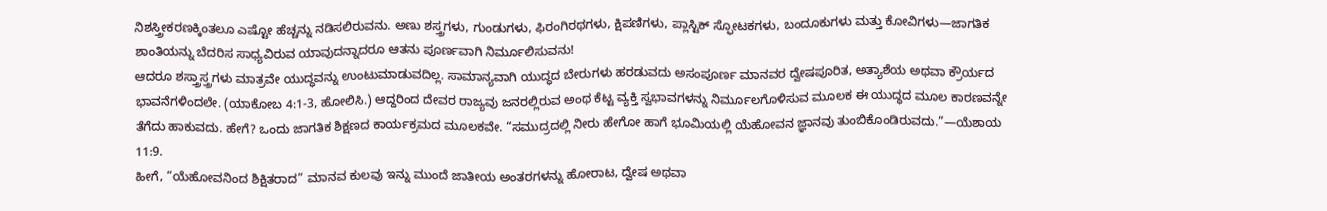ನಿಶಸ್ತ್ರೀಕರಣಕ್ಕಿಂತಲೂ ಎಷ್ಟೋ ಹೆಚ್ಚನ್ನು ನಡಿಸಲಿರುವನು. ಅಣು ಶಸ್ತ್ರಗಳು, ಗುಂಡುಗಳು, ಫಿರಂಗಿರಥಗಳು, ಕ್ಷಿಪಣಿಗಳು, ಪ್ಲಾಸ್ಟಿಕ್ ಸ್ಫೋಟಕಗಳು, ಬಂದೂಕುಗಳು ಮತ್ತು ಕೋವಿಗಳು—ಜಾಗತಿಕ ಶಾಂತಿಯನ್ನು ಬೆದರಿಸ ಸಾಧ್ಯವಿರುವ ಯಾವುದನ್ನಾದರೂ ಆತನು ಪೂರ್ಣವಾಗಿ ನಿರ್ಮೂಲಿಸುವನು!
ಆದರೂ ಶಸ್ತ್ರಾಸ್ತ್ರಗಳು ಮಾತ್ರವೇ ಯುದ್ಧವನ್ನು ಉಂಟುಮಾಡುವದಿಲ್ಲ. ಸಾಮಾನ್ಯವಾಗಿ ಯುದ್ಧದ ಬೇರುಗಳು ಹರಡುವದು ಅಸಂಪೂರ್ಣ ಮಾನವರ ದ್ವೇಷಪೂರಿತ, ಅತ್ಯಾಶೆಯ ಅಥವಾ ಕ್ರೌರ್ಯದ ಭಾವನೆಗಳಿಂದಲೇ. (ಯಾಕೋಬ 4:1-3, ಹೋಲಿಸಿ.) ಆದ್ದರಿಂದ ದೇವರ ರಾಜ್ಯವು ಜನರಲ್ಲಿರುವ ಅಂಥ ಕೆಟ್ಟ ವ್ಯಕ್ತಿ ಸ್ವಭಾವಗಳನ್ನು ನಿರ್ಮೂಲಗೊಳಿಸುವ ಮೂಲಕ ಈ ಯುದ್ಧದ ಮೂಲ ಕಾರಣವನ್ನೇ ತೆಗೆದು ಹಾಕುವದು. ಹೇಗೆ? ಒಂದು ಜಾಗತಿಕ ಶಿಕ್ಷಣದ ಕಾರ್ಯಕ್ರಮದ ಮೂಲಕವೇ. “ಸಮುದ್ರದಲ್ಲಿ ನೀರು ಹೇಗೋ ಹಾಗೆ ಭೂಮಿಯಲ್ಲಿ ಯೆಹೋವನ ಜ್ಞಾನವು ತುಂಬಿಕೊಂಡಿರುವದು.”—ಯೆಶಾಯ 11:9.
ಹೀಗೆ, “ಯೆಹೋವನಿಂದ ಶಿಕ್ಷಿತರಾದ” ಮಾನವ ಕುಲವು ಇನ್ನು ಮುಂದೆ ಜಾತೀಯ ಅಂತರಗಳನ್ನು ಹೋರಾಟ, ದ್ವೇಷ ಅಥವಾ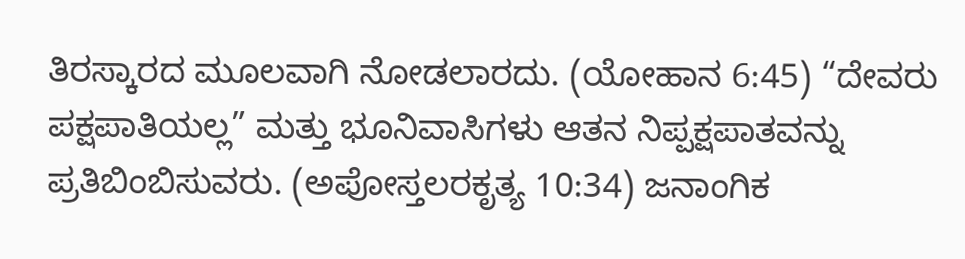ತಿರಸ್ಕಾರದ ಮೂಲವಾಗಿ ನೋಡಲಾರದು. (ಯೋಹಾನ 6:45) “ದೇವರು ಪಕ್ಷಪಾತಿಯಲ್ಲ” ಮತ್ತು ಭೂನಿವಾಸಿಗಳು ಆತನ ನಿಪ್ಪಕ್ಷಪಾತವನ್ನು ಪ್ರತಿಬಿಂಬಿಸುವರು. (ಅಪೋಸ್ತಲರಕೃತ್ಯ 10:34) ಜನಾಂಗಿಕ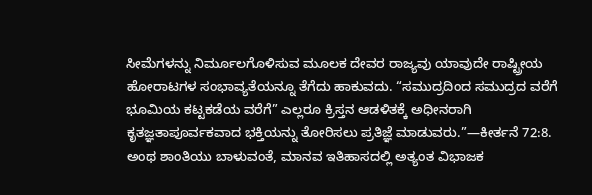ಸೀಮೆಗಳನ್ನು ನಿರ್ಮೂಲಗೊಳಿಸುವ ಮೂಲಕ ದೇವರ ರಾಜ್ಯವು ಯಾವುದೇ ರಾಷ್ಟ್ರೀಯ ಹೋರಾಟಗಳ ಸಂಭಾವ್ಯತೆಯನ್ನೂ ತೆಗೆದು ಹಾಕುವದು. “ಸಮುದ್ರದಿಂದ ಸಮುದ್ರದ ವರೆಗೆ ಭೂಮಿಯ ಕಟ್ಟಕಡೆಯ ವರೆಗೆ” ಎಲ್ಲರೂ ಕ್ರಿಸ್ತನ ಆಡಳಿತಕ್ಕೆ ಅಧೀನರಾಗಿ ಕೃತಜ್ಞತಾಪೂರ್ವಕವಾದ ಭಕ್ತಿಯನ್ನು ತೋರಿಸಲು ಪ್ರತಿಜ್ಞೆ ಮಾಡುವರು.”—ಕೀರ್ತನೆ 72:8.
ಅಂಥ ಶಾಂತಿಯು ಬಾಳುವಂತೆ, ಮಾನವ ಇತಿಹಾಸದಲ್ಲಿ ಅತ್ಯಂತ ವಿಭಾಜಕ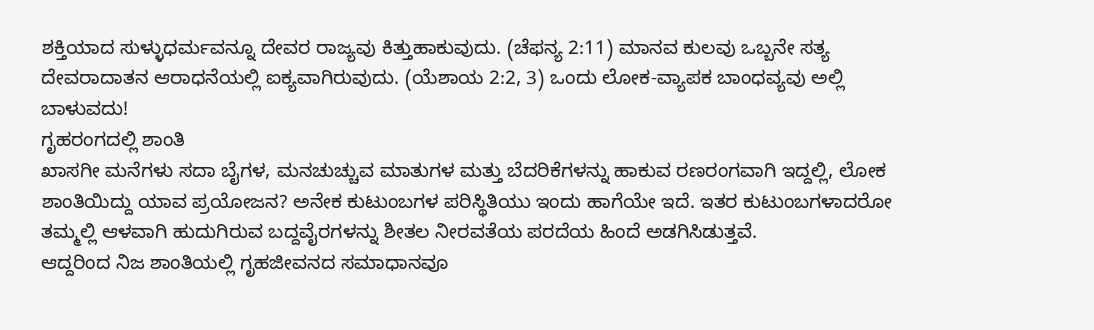ಶಕ್ತಿಯಾದ ಸುಳ್ಳುಧರ್ಮವನ್ನೂ ದೇವರ ರಾಜ್ಯವು ಕಿತ್ತುಹಾಕುವುದು. (ಚೆಫನ್ಯ 2:11) ಮಾನವ ಕುಲವು ಒಬ್ಬನೇ ಸತ್ಯ ದೇವರಾದಾತನ ಆರಾಧನೆಯಲ್ಲಿ ಐಕ್ಯವಾಗಿರುವುದು. (ಯೆಶಾಯ 2:2, 3) ಒಂದು ಲೋಕ-ವ್ಯಾಪಕ ಬಾಂಧವ್ಯವು ಅಲ್ಲಿ ಬಾಳುವದು!
ಗೃಹರಂಗದಲ್ಲಿ ಶಾಂತಿ
ಖಾಸಗೀ ಮನೆಗಳು ಸದಾ ಬೈಗಳ, ಮನಚುಚ್ಚುವ ಮಾತುಗಳ ಮತ್ತು ಬೆದರಿಕೆಗಳನ್ನು ಹಾಕುವ ರಣರಂಗವಾಗಿ ಇದ್ದಲ್ಲಿ, ಲೋಕ ಶಾಂತಿಯಿದ್ದು ಯಾವ ಪ್ರಯೋಜನ? ಅನೇಕ ಕುಟುಂಬಗಳ ಪರಿಸ್ಥಿತಿಯು ಇಂದು ಹಾಗೆಯೇ ಇದೆ. ಇತರ ಕುಟುಂಬಗಳಾದರೋ ತಮ್ಮಲ್ಲಿ ಆಳವಾಗಿ ಹುದುಗಿರುವ ಬದ್ದವೈರಗಳನ್ನು ಶೀತಲ ನೀರವತೆಯ ಪರದೆಯ ಹಿಂದೆ ಅಡಗಿಸಿಡುತ್ತವೆ.
ಆದ್ದರಿಂದ ನಿಜ ಶಾಂತಿಯಲ್ಲಿ ಗೃಹಜೀವನದ ಸಮಾಧಾನವೂ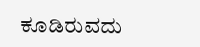ಕೂಡಿರುವದು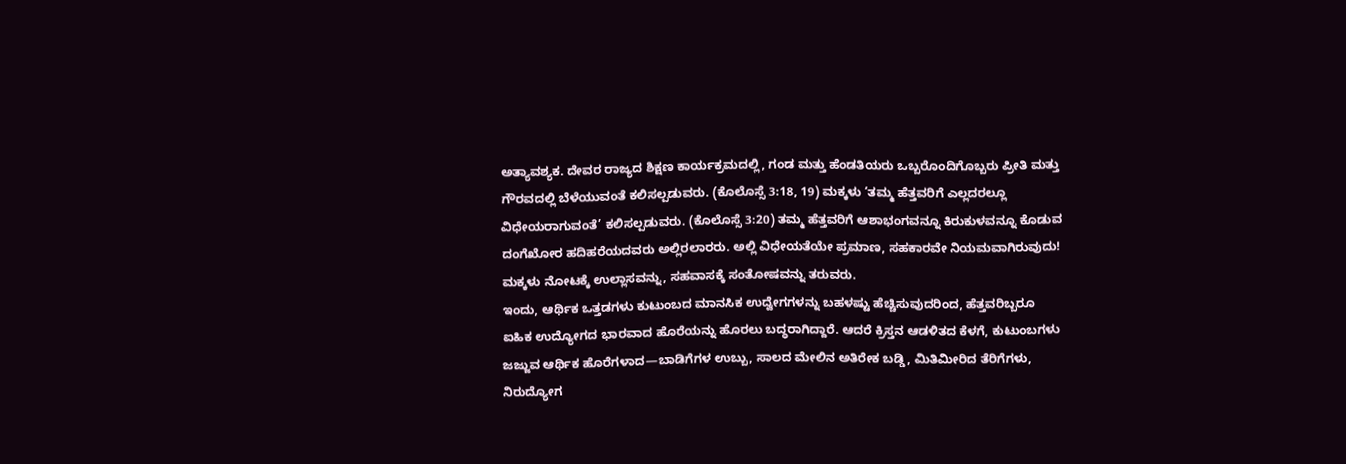ಅತ್ಯಾವಶ್ಯಕ. ದೇವರ ರಾಜ್ಯದ ಶಿಕ್ಷಣ ಕಾರ್ಯಕ್ರಮದಲ್ಲಿ, ಗಂಡ ಮತ್ತು ಹೆಂಡತಿಯರು ಒಬ್ಬರೊಂದಿಗೊಬ್ಬರು ಪ್ರೀತಿ ಮತ್ತು ಗೌರವದಲ್ಲಿ ಬೆಳೆಯುವಂತೆ ಕಲಿಸಲ್ಪಡುವರು. (ಕೊಲೊಸ್ಸೆ 3:18, 19) ಮಕ್ಕಳು ‘ತಮ್ಮ ಹೆತ್ತವರಿಗೆ ಎಲ್ಲದರಲ್ಲೂ ವಿಧೇಯರಾಗುವಂತೆ’ ಕಲಿಸಲ್ಪಡುವರು. (ಕೊಲೊಸ್ಸೆ 3:20) ತಮ್ಮ ಹೆತ್ತವರಿಗೆ ಆಶಾಭಂಗವನ್ನೂ ಕಿರುಕುಳವನ್ನೂ ಕೊಡುವ ದಂಗೆಖೋರ ಹದಿಹರೆಯದವರು ಅಲ್ಲಿರಲಾರರು. ಅಲ್ಲಿ ವಿಧೇಯತೆಯೇ ಪ್ರಮಾಣ, ಸಹಕಾರವೇ ನಿಯಮವಾಗಿರುವುದು! ಮಕ್ಕಳು ನೋಟಕ್ಕೆ ಉಲ್ಲಾಸವನ್ನು, ಸಹವಾಸಕ್ಕೆ ಸಂತೋಷವನ್ನು ತರುವರು.
ಇಂದು, ಆರ್ಥಿಕ ಒತ್ತಡಗಳು ಕುಟುಂಬದ ಮಾನಸಿಕ ಉದ್ವೇಗಗಳನ್ನು ಬಹಳಷ್ಟು ಹೆಚ್ಚಿಸುವುದರಿಂದ, ಹೆತ್ತವರಿಬ್ಬರೂ ಐಹಿಕ ಉದ್ಯೋಗದ ಭಾರವಾದ ಹೊರೆಯನ್ನು ಹೊರಲು ಬದ್ಧರಾಗಿದ್ದಾರೆ. ಆದರೆ ಕ್ರಿಸ್ತನ ಆಡಳಿತದ ಕೆಳಗೆ, ಕುಟುಂಬಗಳು ಜಜ್ಜುವ ಆರ್ಥಿಕ ಹೊರೆಗಳಾದ—ಬಾಡಿಗೆಗಳ ಉಬ್ಬು, ಸಾಲದ ಮೇಲಿನ ಅತಿರೇಕ ಬಡ್ಡಿ, ಮಿತಿಮೀರಿದ ತೆರಿಗೆಗಳು, ನಿರುದ್ಯೋಗ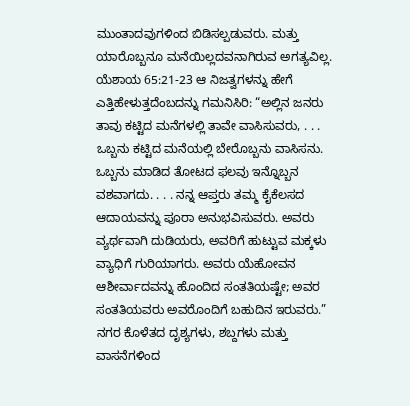ಮುಂತಾದವುಗಳಿಂದ ಬಿಡಿಸಲ್ಪಡುವರು. ಮತ್ತು ಯಾರೊಬ್ಬನೂ ಮನೆಯಿಲ್ಲದವನಾಗಿರುವ ಅಗತ್ಯವಿಲ್ಲ. ಯೆಶಾಯ 65:21-23 ಆ ನಿಜತ್ವಗಳನ್ನು ಹೇಗೆ ಎತ್ತಿಹೇಳುತ್ತದೆಂಬದನ್ನು ಗಮನಿಸಿರಿ: “ಅಲ್ಲಿನ ಜನರು ತಾವು ಕಟ್ಟಿದ ಮನೆಗಳಲ್ಲಿ ತಾವೇ ವಾಸಿಸುವರು, . . . ಒಬ್ಬನು ಕಟ್ಟಿದ ಮನೆಯಲ್ಲಿ ಬೇರೊಬ್ಬನು ವಾಸಿಸನು. ಒಬ್ಬನು ಮಾಡಿದ ತೋಟದ ಫಲವು ಇನ್ನೊಬ್ಬನ ವಶವಾಗದು. . . . ನನ್ನ ಆಪ್ತರು ತಮ್ಮ ಕೈಕೆಲಸದ ಆದಾಯವನ್ನು ಪೂರಾ ಅನುಭವಿಸುವರು. ಅವರು ವ್ಯರ್ಥವಾಗಿ ದುಡಿಯರು, ಅವರಿಗೆ ಹುಟ್ಟುವ ಮಕ್ಕಳು ವ್ಯಾಧಿಗೆ ಗುರಿಯಾಗರು. ಅವರು ಯೆಹೋವನ ಆಶೀರ್ವಾದವನ್ನು ಹೊಂದಿದ ಸಂತತಿಯಷ್ಟೇ; ಅವರ ಸಂತತಿಯವರು ಅವರೊಂದಿಗೆ ಬಹುದಿನ ಇರುವರು.”
ನಗರ ಕೊಳೆತದ ದೃಶ್ಯಗಳು, ಶಬ್ದಗಳು ಮತ್ತು ವಾಸನೆಗಳಿಂದ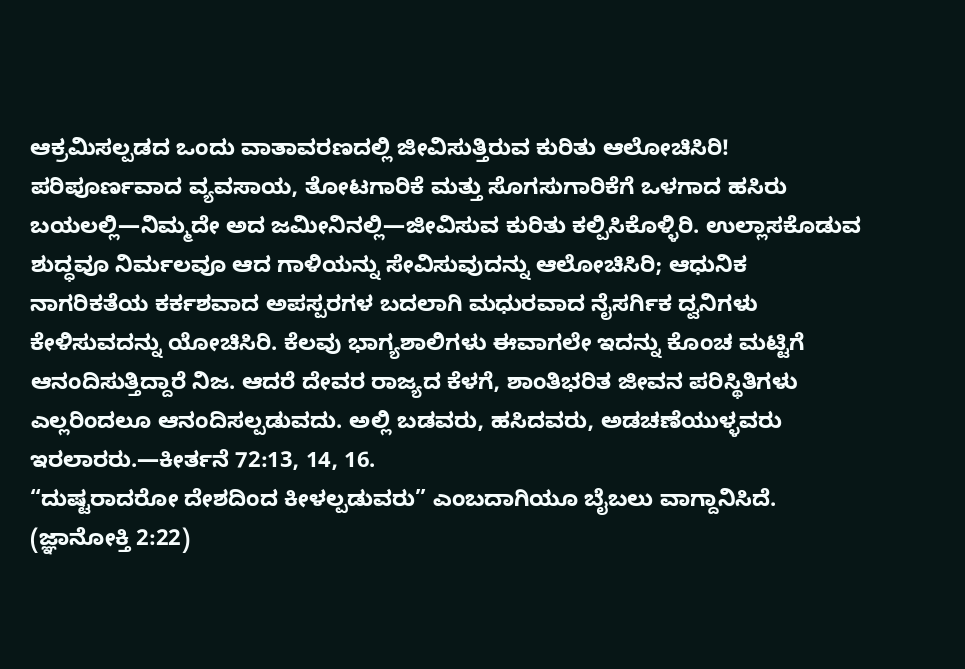ಆಕ್ರಮಿಸಲ್ಪಡದ ಒಂದು ವಾತಾವರಣದಲ್ಲಿ ಜೀವಿಸುತ್ತಿರುವ ಕುರಿತು ಆಲೋಚಿಸಿರಿ! ಪರಿಪೂರ್ಣವಾದ ವ್ಯವಸಾಯ, ತೋಟಗಾರಿಕೆ ಮತ್ತು ಸೊಗಸುಗಾರಿಕೆಗೆ ಒಳಗಾದ ಹಸಿರು ಬಯಲಲ್ಲಿ—ನಿಮ್ಮದೇ ಅದ ಜಮೀನಿನಲ್ಲಿ—ಜೀವಿಸುವ ಕುರಿತು ಕಲ್ಪಿಸಿಕೊಳ್ಳಿರಿ. ಉಲ್ಲಾಸಕೊಡುವ ಶುದ್ಧವೂ ನಿರ್ಮಲವೂ ಆದ ಗಾಳಿಯನ್ನು ಸೇವಿಸುವುದನ್ನು ಆಲೋಚಿಸಿರಿ; ಆಧುನಿಕ ನಾಗರಿಕತೆಯ ಕರ್ಕಶವಾದ ಅಪಸ್ಪರಗಳ ಬದಲಾಗಿ ಮಧುರವಾದ ನೈಸರ್ಗಿಕ ದ್ವನಿಗಳು ಕೇಳಿಸುವದನ್ನು ಯೋಚಿಸಿರಿ. ಕೆಲವು ಭಾಗ್ಯಶಾಲಿಗಳು ಈವಾಗಲೇ ಇದನ್ನು ಕೊಂಚ ಮಟ್ಟಿಗೆ ಆನಂದಿಸುತ್ತಿದ್ದಾರೆ ನಿಜ. ಆದರೆ ದೇವರ ರಾಜ್ಯದ ಕೆಳಗೆ, ಶಾಂತಿಭರಿತ ಜೀವನ ಪರಿಸ್ಥಿತಿಗಳು ಎಲ್ಲರಿಂದಲೂ ಆನಂದಿಸಲ್ಪಡುವದು. ಅಲ್ಲಿ ಬಡವರು, ಹಸಿದವರು, ಅಡಚಣೆಯುಳ್ಳವರು ಇರಲಾರರು.—ಕೀರ್ತನೆ 72:13, 14, 16.
“ದುಷ್ಟರಾದರೋ ದೇಶದಿಂದ ಕೀಳಲ್ಪಡುವರು” ಎಂಬದಾಗಿಯೂ ಬೈಬಲು ವಾಗ್ದಾನಿಸಿದೆ. (ಜ್ಞಾನೋಕ್ತಿ 2:22)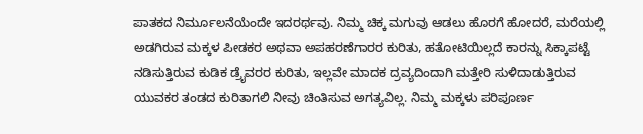ಪಾತಕದ ನಿರ್ಮೂಲನೆಯೆಂದೇ ಇದರರ್ಥವು. ನಿಮ್ಮ ಚಿಕ್ಕ ಮಗುವು ಆಡಲು ಹೊರಗೆ ಹೋದರೆ, ಮರೆಯಲ್ಲಿ ಅಡಗಿರುವ ಮಕ್ಕಳ ಪೀಡಕರ ಅಥವಾ ಅಪಹರಣೆಗಾರರ ಕುರಿತು, ಹತೋಟಿಯಿಲ್ಲದೆ ಕಾರನ್ನು ಸಿಕ್ಕಾಪಟ್ಟೆ ನಡಿಸುತ್ತಿರುವ ಕುಡಿಕ ಡ್ರೈವರರ ಕುರಿತು, ಇಲ್ಲವೇ ಮಾದಕ ದ್ರವ್ಯದಿಂದಾಗಿ ಮತ್ತೇರಿ ಸುಳಿದಾಡುತ್ತಿರುವ ಯುವಕರ ತಂಡದ ಕುರಿತಾಗಲಿ ನೀವು ಚಿಂತಿಸುವ ಅಗತ್ಯವಿಲ್ಲ. ನಿಮ್ಮ ಮಕ್ಕಳು ಪರಿಪೂರ್ಣ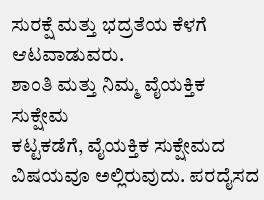ಸುರಕ್ಷೆ ಮತ್ತು ಭದ್ರತೆಯ ಕೆಳಗೆ ಆಟವಾಡುವರು.
ಶಾಂತಿ ಮತ್ತು ನಿಮ್ಮ ವೈಯಕ್ತಿಕ ಸುಕ್ಷೇಮ
ಕಟ್ಟಕಡೆಗೆ, ವೈಯಕ್ತಿಕ ಸುಕ್ಷೇಮದ ವಿಷಯವೂ ಅಲ್ಲಿರುವುದು. ಪರದೈಸದ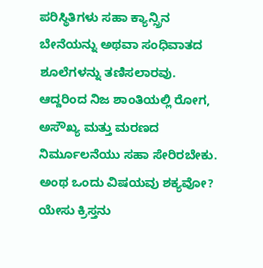ಪರಿಸ್ಥಿತಿಗಳು ಸಹಾ ಕ್ಯಾನ್ಸ್ರಿನ ಬೇನೆಯನ್ನು ಅಥವಾ ಸಂಧಿವಾತದ ಶೂಲೆಗಳನ್ನು ತಣಿಸಲಾರವು. ಆದ್ದರಿಂದ ನಿಜ ಶಾಂತಿಯಲ್ಲಿ ರೋಗ, ಅಸೌಖ್ಯ ಮತ್ತು ಮರಣದ ನಿರ್ಮೂಲನೆಯು ಸಹಾ ಸೇರಿರಬೇಕು. ಅಂಥ ಒಂದು ವಿಷಯವು ಶಕ್ಯವೋ? ಯೇಸು ಕ್ರಿಸ್ತನು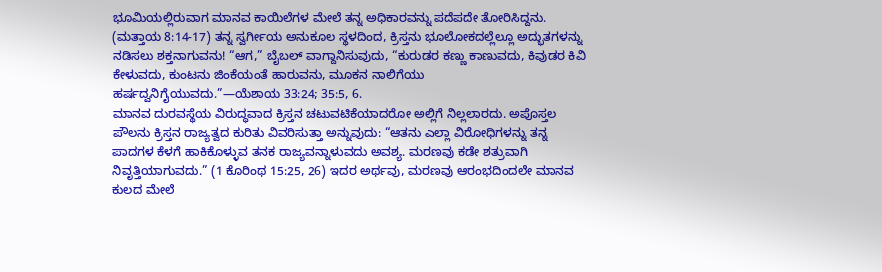ಭೂಮಿಯಲ್ಲಿರುವಾಗ ಮಾನವ ಕಾಯಿಲೆಗಳ ಮೇಲೆ ತನ್ನ ಅಧಿಕಾರವನ್ನು ಪದೆಪದೇ ತೋರಿಸಿದ್ದನು. (ಮತ್ತಾಯ 8:14-17) ತನ್ನ ಸ್ವರ್ಗೀಯ ಅನುಕೂಲ ಸ್ಥಳದಿಂದ, ಕ್ರಿಸ್ತನು ಭೂಲೋಕದಲ್ಲೆಲ್ಲೂ ಅದ್ಭುತಗಳನ್ನು ನಡಿಸಲು ಶಕ್ತನಾಗುವನು! “ಆಗ,” ಬೈಬಲ್ ವಾಗ್ದಾನಿಸುವುದು, “ಕುರುಡರ ಕಣ್ಣು ಕಾಣುವದು, ಕಿವುಡರ ಕಿವಿ ಕೇಳುವದು, ಕುಂಟನು ಜಿಂಕೆಯಂತೆ ಹಾರುವನು, ಮೂಕನ ನಾಲಿಗೆಯು ಹರ್ಷದ್ವನಿಗೈಯುವದು.”—ಯೆಶಾಯ 33:24; 35:5, 6.
ಮಾನವ ದುರವಸ್ಥೆಯ ವಿರುದ್ಧವಾದ ಕ್ರಿಸ್ತನ ಚಟುವಟಿಕೆಯಾದರೋ ಅಲ್ಲಿಗೆ ನಿಲ್ಲಲಾರದು. ಅಪೊಸ್ತಲ ಪೌಲನು ಕ್ರಿಸ್ತನ ರಾಜ್ಯತ್ವದ ಕುರಿತು ವಿವರಿಸುತ್ತಾ ಅನ್ನುವುದು: “ಆತನು ಎಲ್ಲಾ ವಿರೋಧಿಗಳನ್ನು ತನ್ನ ಪಾದಗಳ ಕೆಳಗೆ ಹಾಕಿಕೊಳ್ಳುವ ತನಕ ರಾಜ್ಯವನ್ನಾಳುವದು ಅವಶ್ಯ. ಮರಣವು ಕಡೇ ಶತ್ರುವಾಗಿ ನಿವೃತ್ತಿಯಾಗುವದು.” (1 ಕೊರಿಂಥ 15:25, 26) ಇದರ ಅರ್ಥವು, ಮರಣವು ಆರಂಭದಿಂದಲೇ ಮಾನವ ಕುಲದ ಮೇಲೆ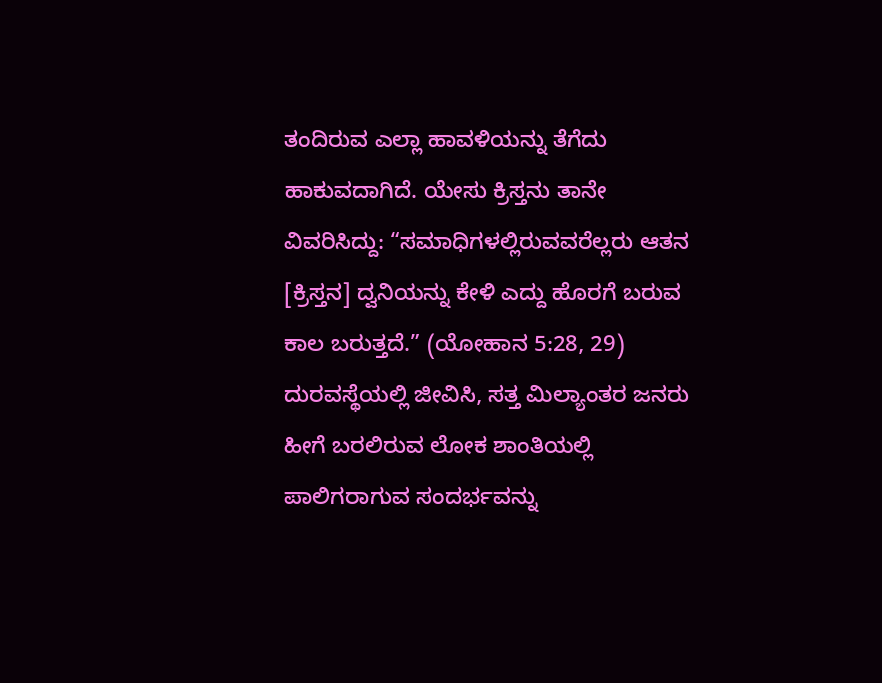ತಂದಿರುವ ಎಲ್ಲಾ ಹಾವಳಿಯನ್ನು ತೆಗೆದು ಹಾಕುವದಾಗಿದೆ. ಯೇಸು ಕ್ರಿಸ್ತನು ತಾನೇ ವಿವರಿಸಿದ್ದು: “ಸಮಾಧಿಗಳಲ್ಲಿರುವವರೆಲ್ಲರು ಆತನ [ಕ್ರಿಸ್ತನ] ದ್ವನಿಯನ್ನು ಕೇಳಿ ಎದ್ದು ಹೊರಗೆ ಬರುವ ಕಾಲ ಬರುತ್ತದೆ.” (ಯೋಹಾನ 5:28, 29) ದುರವಸ್ಥೆಯಲ್ಲಿ ಜೀವಿಸಿ, ಸತ್ತ ಮಿಲ್ಯಾಂತರ ಜನರು ಹೀಗೆ ಬರಲಿರುವ ಲೋಕ ಶಾಂತಿಯಲ್ಲಿ ಪಾಲಿಗರಾಗುವ ಸಂದರ್ಭವನ್ನು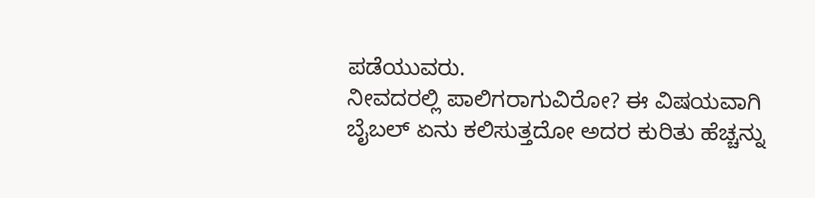ಪಡೆಯುವರು.
ನೀವದರಲ್ಲಿ ಪಾಲಿಗರಾಗುವಿರೋ? ಈ ವಿಷಯವಾಗಿ ಬೈಬಲ್ ಏನು ಕಲಿಸುತ್ತದೋ ಅದರ ಕುರಿತು ಹೆಚ್ಚನ್ನು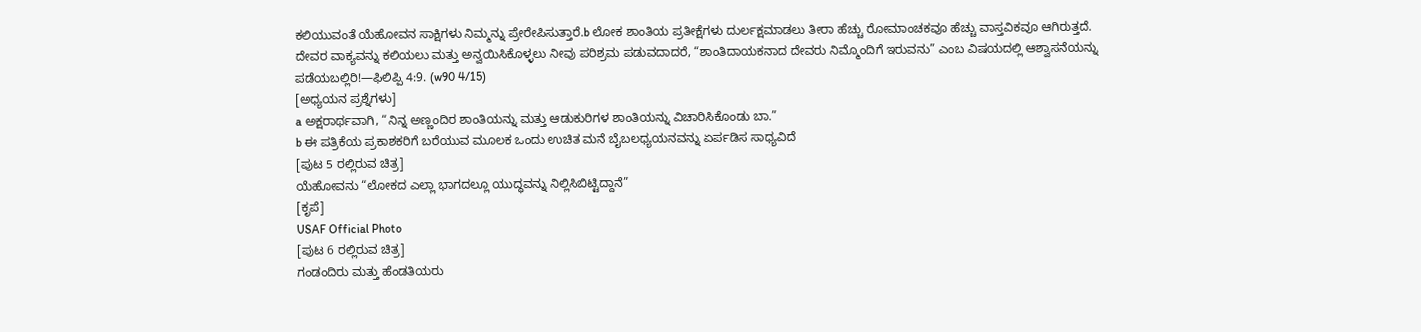ಕಲಿಯುವಂತೆ ಯೆಹೋವನ ಸಾಕ್ಷಿಗಳು ನಿಮ್ಮನ್ನು ಪ್ರೇರೇಪಿಸುತ್ತಾರೆ.b ಲೋಕ ಶಾಂತಿಯ ಪ್ರತೀಕ್ಷೆಗಳು ದುರ್ಲಕ್ಷಮಾಡಲು ತೀರಾ ಹೆಚ್ಚು ರೋಮಾಂಚಕವೂ ಹೆಚ್ಚು ವಾಸ್ತವಿಕವೂ ಆಗಿರುತ್ತದೆ. ದೇವರ ವಾಕ್ಯವನ್ನು ಕಲಿಯಲು ಮತ್ತು ಅನ್ವಯಿಸಿಕೊಳ್ಳಲು ನೀವು ಪರಿಶ್ರಮ ಪಡುವದಾದರೆ, “ಶಾಂತಿದಾಯಕನಾದ ದೇವರು ನಿಮ್ಮೊಂದಿಗೆ ಇರುವನು” ಎಂಬ ವಿಷಯದಲ್ಲಿ ಆಶ್ವಾಸನೆಯನ್ನು ಪಡೆಯಬಲ್ಲಿರಿ!—ಫಿಲಿಪ್ಪಿ 4:9. (w90 4/15)
[ಅಧ್ಯಯನ ಪ್ರಶ್ನೆಗಳು]
a ಅಕ್ಷರಾರ್ಥವಾಗಿ, “ನಿನ್ನ ಅಣ್ಣಂದಿರ ಶಾಂತಿಯನ್ನು ಮತ್ತು ಆಡುಕುರಿಗಳ ಶಾಂತಿಯನ್ನು ವಿಚಾರಿಸಿಕೊಂಡು ಬಾ.”
b ಈ ಪತ್ರಿಕೆಯ ಪ್ರಕಾಶಕರಿಗೆ ಬರೆಯುವ ಮೂಲಕ ಒಂದು ಉಚಿತ ಮನೆ ಬೈಬಲಧ್ಯಯನವನ್ನು ಏರ್ಪಡಿಸ ಸಾಧ್ಯವಿದೆ
[ಪುಟ 5 ರಲ್ಲಿರುವ ಚಿತ್ರ]
ಯೆಹೋವನು “ಲೋಕದ ಎಲ್ಲಾ ಭಾಗದಲ್ಲೂ ಯುದ್ಧವನ್ನು ನಿಲ್ಲಿಸಿಬಿಟ್ಟಿದ್ದಾನೆ”
[ಕೃಪೆ]
USAF Official Photo
[ಪುಟ 6 ರಲ್ಲಿರುವ ಚಿತ್ರ]
ಗಂಡಂದಿರು ಮತ್ತು ಹೆಂಡತಿಯರು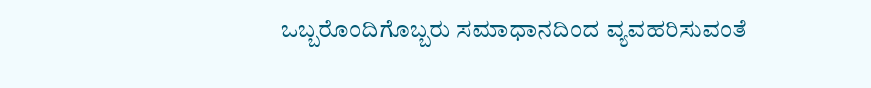ಒಬ್ಬರೊಂದಿಗೊಬ್ಬರು ಸಮಾಧಾನದಿಂದ ವ್ಯವಹರಿಸುವಂತೆ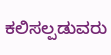ಕಲಿಸಲ್ಪಡುವರು